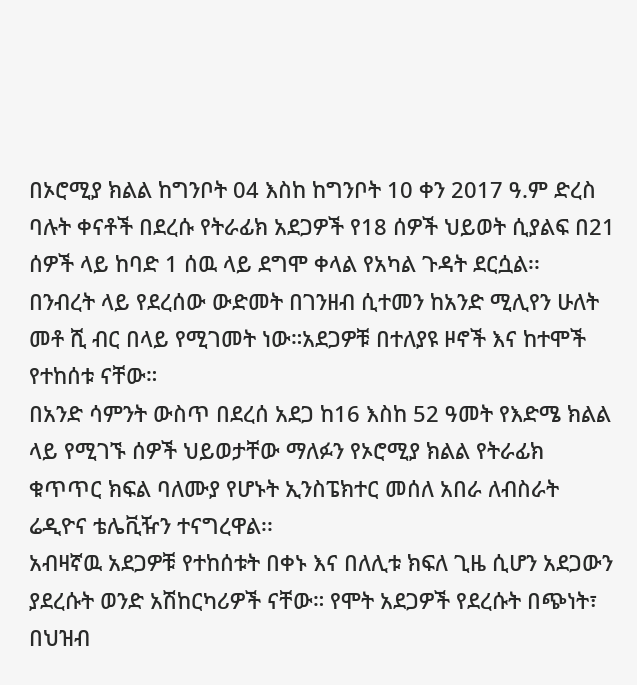በኦሮሚያ ክልል ከግንቦት 04 እስከ ከግንቦት 10 ቀን 2017 ዓ.ም ድረስ ባሉት ቀናቶች በደረሱ የትራፊክ አደጋዎች የ18 ሰዎች ህይወት ሲያልፍ በ21 ሰዎች ላይ ከባድ 1 ሰዉ ላይ ደግሞ ቀላል የአካል ጉዳት ደርሷል፡፡
በንብረት ላይ የደረሰው ውድመት በገንዘብ ሲተመን ከአንድ ሚሊየን ሁለት መቶ ሺ ብር በላይ የሚገመት ነው።አደጋዎቹ በተለያዩ ዞኖች እና ከተሞች የተከሰቱ ናቸው።
በአንድ ሳምንት ውስጥ በደረሰ አደጋ ከ16 እስከ 52 ዓመት የእድሜ ክልል ላይ የሚገኙ ሰዎች ህይወታቸው ማለፉን የኦሮሚያ ክልል የትራፊክ ቁጥጥር ክፍል ባለሙያ የሆኑት ኢንስፔክተር መሰለ አበራ ለብስራት ሬዲዮና ቴሌቪዥን ተናግረዋል፡፡
አብዛኛዉ አደጋዎቹ የተከሰቱት በቀኑ እና በለሊቱ ክፍለ ጊዜ ሲሆን አደጋውን ያደረሱት ወንድ አሽከርካሪዎች ናቸው። የሞት አደጋዎች የደረሱት በጭነት፣ በህዝብ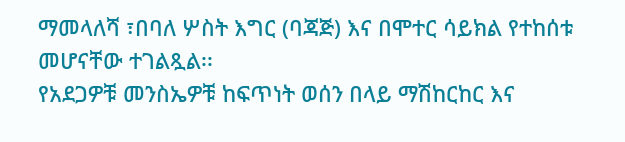ማመላለሻ ፣በባለ ሦስት እግር (ባጃጅ) እና በሞተር ሳይክል የተከሰቱ መሆናቸው ተገልጿል፡፡
የአደጋዎቹ መንስኤዎቹ ከፍጥነት ወሰን በላይ ማሽከርከር እና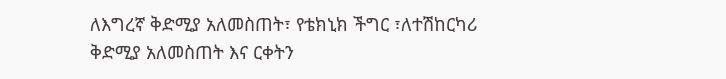ለእግረኛ ቅድሚያ አለመስጠት፣ የቴክኒክ ችግር ፣ለተሽከርካሪ ቅድሚያ አለመስጠት እና ርቀትን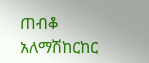ጠብቆ አለማሽከርከር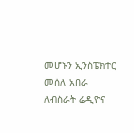መሆኑን ኢንስፔክተር መሰለ አበራ ለብስራት ሬዲዮና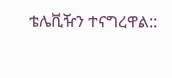ቴሌቪዥን ተናግረዋል::